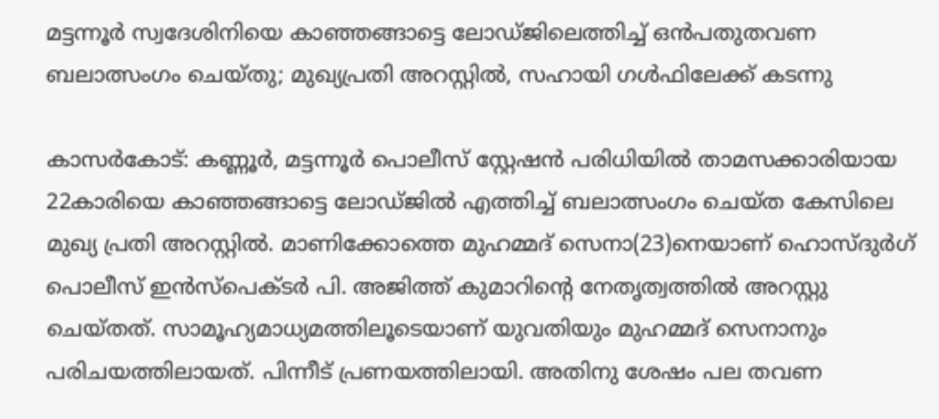മട്ടന്നൂര്‍ സ്വദേശിനിയെ കാഞ്ഞങ്ങാട്ടെ ലോഡ്ജിലെത്തിച്ച് ഒന്‍പതുതവണ ബലാത്സംഗം ചെയ്തു; മുഖ്യപ്രതി അറസ്റ്റില്‍, സഹായി ഗള്‍ഫിലേക്ക് കടന്നു

കാസര്‍കോട്: കണ്ണൂര്‍, മട്ടന്നൂര്‍ പൊലീസ് സ്റ്റേഷന്‍ പരിധിയില്‍ താമസക്കാരിയായ 22കാരിയെ കാഞ്ഞങ്ങാട്ടെ ലോഡ്ജില്‍ എത്തിച്ച് ബലാത്സംഗം ചെയ്ത കേസിലെ മുഖ്യ പ്രതി അറസ്റ്റില്‍. മാണിക്കോത്തെ മുഹമ്മദ് സെനാ(23)നെയാണ് ഹൊസ്ദുര്‍ഗ് പൊലീസ് ഇന്‍സ്‌പെക്ടര്‍ പി. അജിത്ത് കുമാറിന്റെ നേതൃത്വത്തില്‍ അറസ്റ്റു ചെയ്തത്. സാമൂഹ്യമാധ്യമത്തിലൂടെയാണ് യുവതിയും മുഹമ്മദ് സെനാനും പരിചയത്തിലായത്. പിന്നീട് പ്രണയത്തിലായി. അതിനു ശേഷം പല തവണ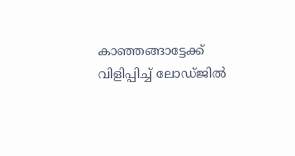കാഞ്ഞങ്ങാട്ടേക്ക് വിളിപ്പിച്ച് ലോഡ്ജില്‍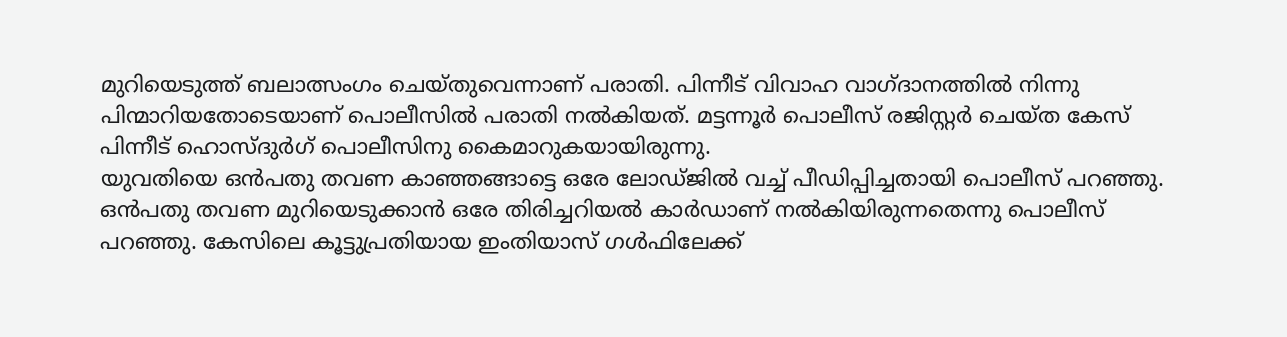മുറിയെടുത്ത് ബലാത്സംഗം ചെയ്തുവെന്നാണ് പരാതി. പിന്നീട് വിവാഹ വാഗ്ദാനത്തില്‍ നിന്നു പിന്മാറിയതോടെയാണ് പൊലീസില്‍ പരാതി നല്‍കിയത്. മട്ടന്നൂര്‍ പൊലീസ് രജിസ്റ്റര്‍ ചെയ്ത കേസ് പിന്നീട് ഹൊസ്ദുര്‍ഗ് പൊലീസിനു കൈമാറുകയായിരുന്നു.
യുവതിയെ ഒന്‍പതു തവണ കാഞ്ഞങ്ങാട്ടെ ഒരേ ലോഡ്ജില്‍ വച്ച് പീഡിപ്പിച്ചതായി പൊലീസ് പറഞ്ഞു. ഒന്‍പതു തവണ മുറിയെടുക്കാന്‍ ഒരേ തിരിച്ചറിയല്‍ കാര്‍ഡാണ് നല്‍കിയിരുന്നതെന്നു പൊലീസ് പറഞ്ഞു. കേസിലെ കൂട്ടുപ്രതിയായ ഇംതിയാസ് ഗള്‍ഫിലേക്ക്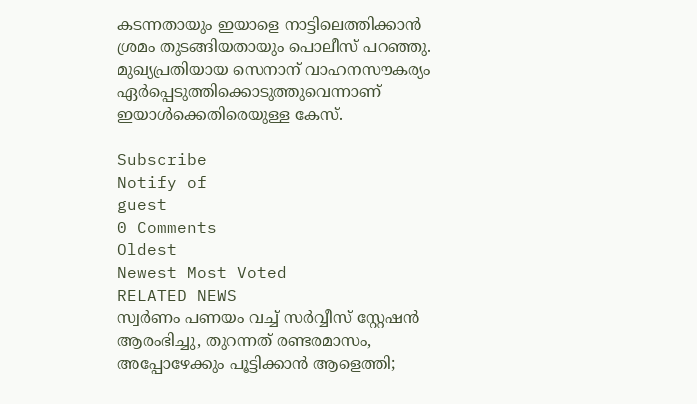കടന്നതായും ഇയാളെ നാട്ടിലെത്തിക്കാന്‍ ശ്രമം തുടങ്ങിയതായും പൊലീസ് പറഞ്ഞു. മുഖ്യപ്രതിയായ സെനാന് വാഹനസൗകര്യം ഏര്‍പ്പെടുത്തിക്കൊടുത്തുവെന്നാണ് ഇയാള്‍ക്കെതിരെയുള്ള കേസ്.

Subscribe
Notify of
guest
0 Comments
Oldest
Newest Most Voted
RELATED NEWS
സ്വര്‍ണം പണയം വച്ച് സര്‍വ്വീസ് സ്റ്റേഷന്‍ ആരംഭിച്ചു, തുറന്നത് രണ്ടരമാസം, അപ്പോഴേക്കും പൂട്ടിക്കാന്‍ ആളെത്തി;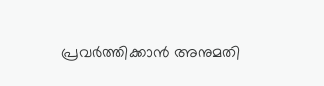പ്രവര്‍ത്തിക്കാന്‍ അനുമതി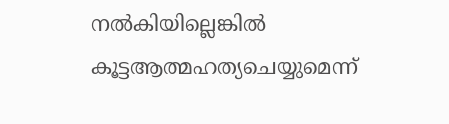നല്‍കിയില്ലെങ്കില്‍ കൂട്ടആത്മഹത്യചെയ്യുമെന്ന്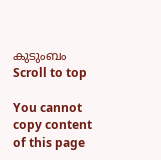കുടുംബം
Scroll to top

You cannot copy content of this page